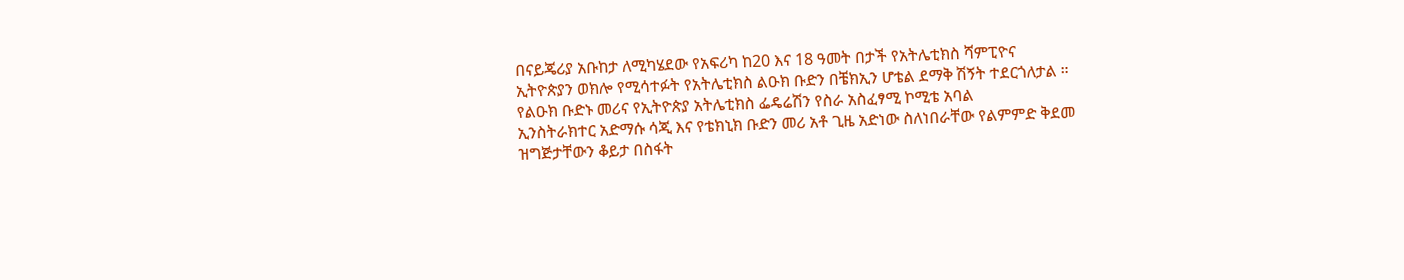በናይጄሪያ አቡከታ ለሚካሄደው የአፍሪካ ከ20 እና 18 ዓመት በታች የአትሌቲክስ ሻምፒዮና ኢትዮጵያን ወክሎ የሚሳተፉት የአትሌቲክስ ልዑክ ቡድን በቼክኢን ሆቴል ደማቅ ሽኝት ተደርጎለታል ።
የልዑክ ቡድኑ መሪና የኢትዮጵያ አትሌቲክስ ፌዴሬሽን የስራ አስፈፃሚ ኮሚቴ አባል
ኢንስትራክተር አድማሱ ሳጂ እና የቴክኒክ ቡድን መሪ አቶ ጊዜ አድነው ስለነበራቸው የልምምድ ቅደመ ዝግጅታቸውን ቆይታ በስፋት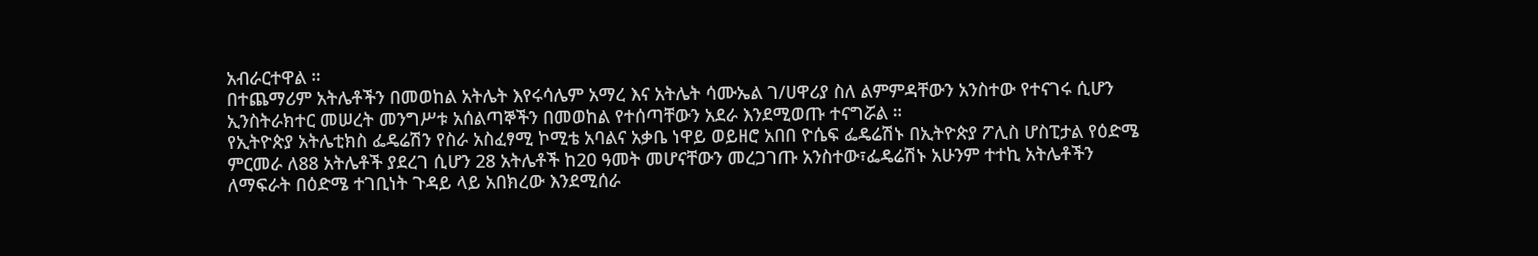አብራርተዋል ።
በተጨማሪም አትሌቶችን በመወከል አትሌት እየሩሳሌም አማረ እና አትሌት ሳሙኤል ገ/ሀዋሪያ ስለ ልምምዳቸውን አንስተው የተናገሩ ሲሆን ኢንስትራክተር መሠረት መንግሥቱ አሰልጣኞችን በመወከል የተሰጣቸውን አደራ እንደሚወጡ ተናግሯል ።
የኢትዮጵያ አትሌቲክስ ፌዴሬሽን የስራ አስፈፃሚ ኮሚቴ አባልና አቃቤ ነዋይ ወይዘሮ አበበ ዮሴፍ ፌዴሬሽኑ በኢትዮጵያ ፖሊስ ሆስፒታል የዕድሜ ምርመራ ለ88 አትሌቶች ያደረገ ሲሆን 28 አትሌቶች ከ20 ዓመት መሆናቸውን መረጋገጡ አንስተው፣ፌዴሬሽኑ አሁንም ተተኪ አትሌቶችን ለማፍራት በዕድሜ ተገቢነት ጉዳይ ላይ አበክረው እንደሚሰራ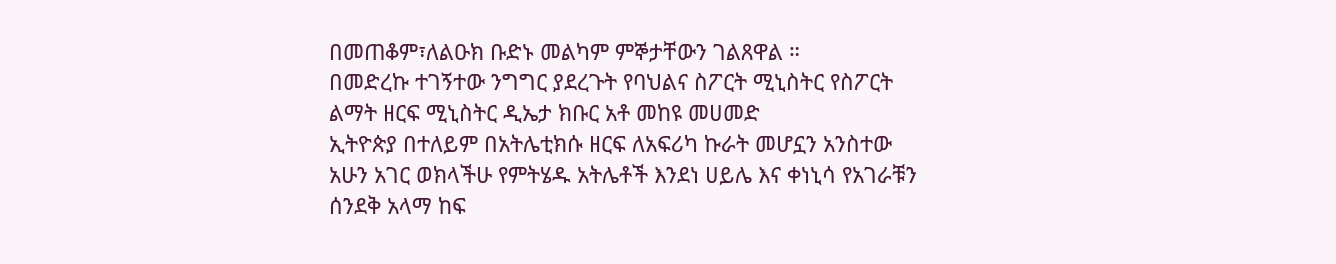በመጠቆም፣ለልዑክ ቡድኑ መልካም ምኞታቸውን ገልጸዋል ።
በመድረኩ ተገኝተው ንግግር ያደረጉት የባህልና ስፖርት ሚኒስትር የስፖርት ልማት ዘርፍ ሚኒስትር ዲኤታ ክቡር አቶ መከዩ መሀመድ
ኢትዮጵያ በተለይም በአትሌቲክሱ ዘርፍ ለአፍሪካ ኩራት መሆኗን አንስተው አሁን አገር ወክላችሁ የምትሄዱ አትሌቶች እንደነ ሀይሌ እና ቀነኒሳ የአገራቹን ሰንደቅ አላማ ከፍ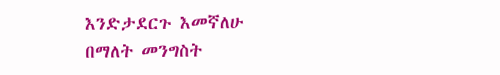እንድታደርጉ እመኛለሁ በማለት መንግስት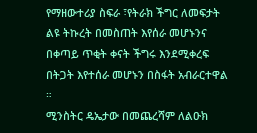የማዘውተሪያ ስፍራ ፣የትራክ ችግር ለመፍታት ልዩ ትኩረት በመስጠት እየሰራ መሆኑንና በቀጣይ ጥቂት ቀናት ችግሩ እንደሚቀረፍ በትጋት እየተሰራ መሆኑን በስፋት አብራርተዋል ።
ሚንስትር ዴኤታው በመጨረሻም ለልዑክ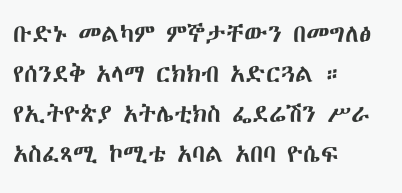ቡድኑ መልካም ምኞታቸውን በመግለፅ የሰንደቅ አላማ ርክክብ አድርጓል ።
የኢትዮጵያ አትሌቲክስ ፌደሬሽን ሥራ አስፈጻሚ ኮሚቴ አባል አበባ ዮሴፍ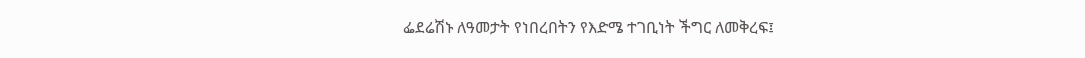ፌደሬሽኑ ለዓመታት የነበረበትን የእድሜ ተገቢነት ችግር ለመቅረፍ፤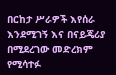በርከታ ሥራዎች እየሰራ እንደሚገኝ እና በናይጄሪያ በሚደረገው መድረክም የሚሳተፉ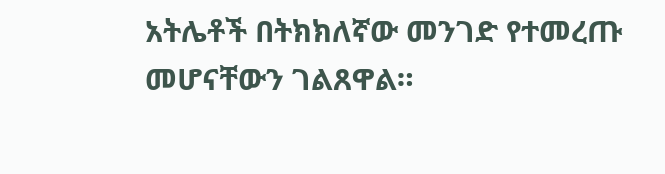አትሌቶች በትክክለኛው መንገድ የተመረጡ መሆናቸውን ገልጸዋል።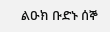ልዑክ ቡድኑ ሰኞ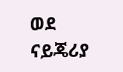ወደ ናይጄሪያ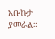አቡኩታ ያመራል።